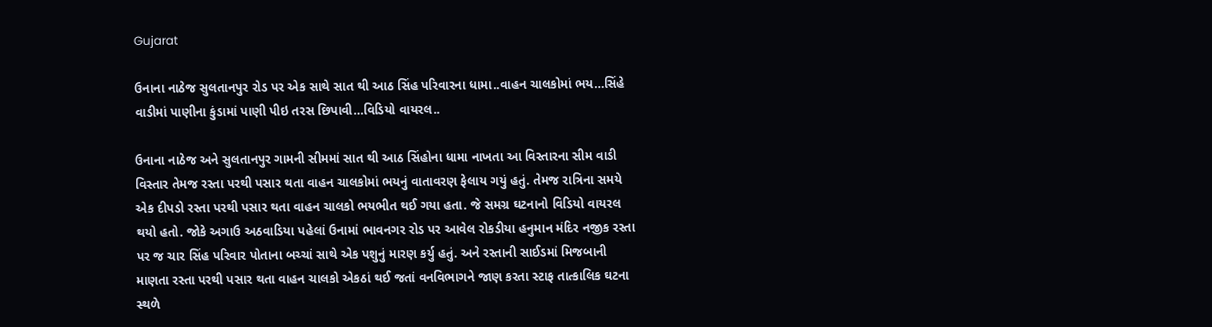Gujarat

ઉનાના નાઠેજ સુલતાનપુર રોડ પર એક સાથે સાત થી આઠ સિંહ પરિવારના ધામા..વાહન ચાલકોમાં ભય…સિંહે વાડીમાં પાણીના કુંડામાં પાણી પીઇ તરસ છિપાવી…વિડિયો વાયરલ..

ઉનાના નાઠેજ અને સુલતાનપુર ગામની સીમમાં સાત થી આઠ સિંહોના ધામા નાખતા આ વિસ્તારના સીમ વાડી વિસ્તાર તેમજ રસ્તા પરથી પસાર થતા વાહન ચાલકોમાં ભયનું વાતાવરણ ફેલાય ગયું હતું. તેમજ રાત્રિના સમયે એક દીપડો રસ્તા પરથી પસાર થતા વાહન ચાલકો ભયભીત થઈ ગયા હતા. જે સમગ્ર ઘટનાનો વિડિયો વાયરલ થયો હતો. જોકે અગાઉ અઠવાડિયા પહેલાં ઉનામાં ભાવનગર રોડ પર આવેલ રોકડીયા હનુમાન મંદિર નજીક રસ્તા પર જ ચાર સિંહ પરિવાર પોતાના બચ્ચાં સાથે એક પશુનું મારણ કર્યુ હતું. અને રસ્તાની સાઈડમાં મિજબાની માણતા રસ્તા પરથી પસાર થતા વાહન ચાલકો એકઠાં થઈ જતાં વનવિભાગને જાણ કરતા સ્ટાફ તાત્કાલિક ઘટના સ્થળે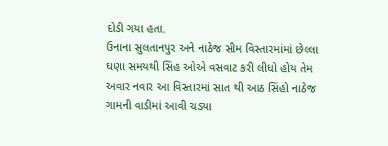દોડી ગયા હતા.
ઉનાના સુલતાનપુર અને નાઠેજ સીમ વિસ્તારમાંમાં છેલ્લા ઘણા સમયથી સિંહ ઓએ વસવાટ કરી લીધો હોય તેમ અવાર નવાર આ વિસ્તારમાં સાત થી આઠ સિંહો નાઠેજ ગામની વાડીમાં આવી ચડ્યા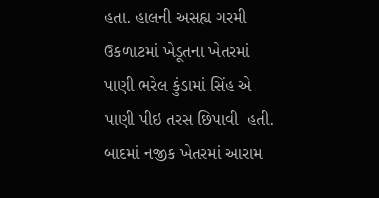હતા. હાલની અસહ્ય ગરમી ઉકળાટમાં ખેડૂતના ખેતરમાં પાણી ભરેલ કુંડામાં સિંહ એ પાણી પીઇ તરસ છિપાવી  હતી. બાદમાં નજીક ખેતરમાં આરામ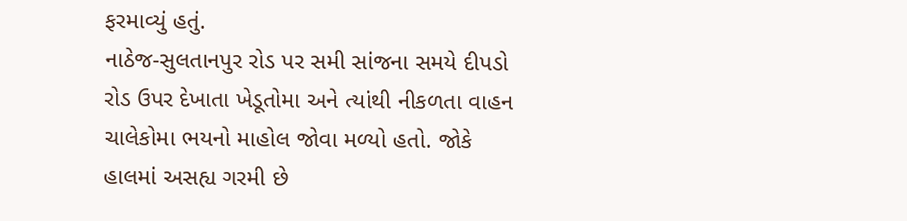ફરમાવ્યું હતું.
નાઠેજ-સુલતાનપુર રોડ પર સમી સાંજના સમયે દીપડો રોડ ઉપર દેખાતા ખેડૂતોમા અને ત્યાંથી નીકળતા વાહન ચાલેકોમા ભયનો માહોલ જોવા મળ્યો હતો. જોકે હાલમાં અસહ્ય ગરમી છે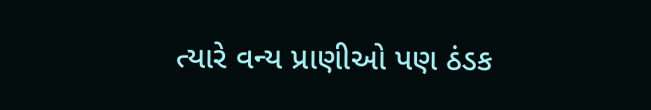ત્યારે વન્ય પ્રાણીઓ પણ ઠંડક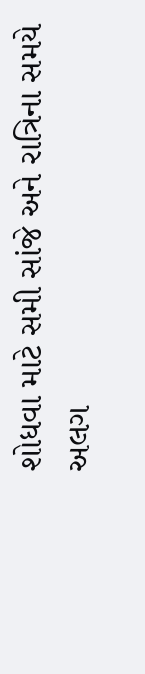શોધવા માટે સમી સાંજે અને રાત્રિના સમયે અલગ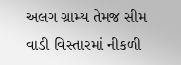અલગ ગ્રામ્ય તેમજ સીમ વાડી વિસ્તારમાં નીકળી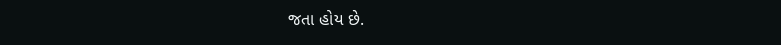જતા હોય છે.